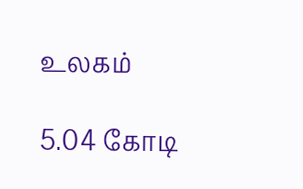உலகம்

5.04 கோடி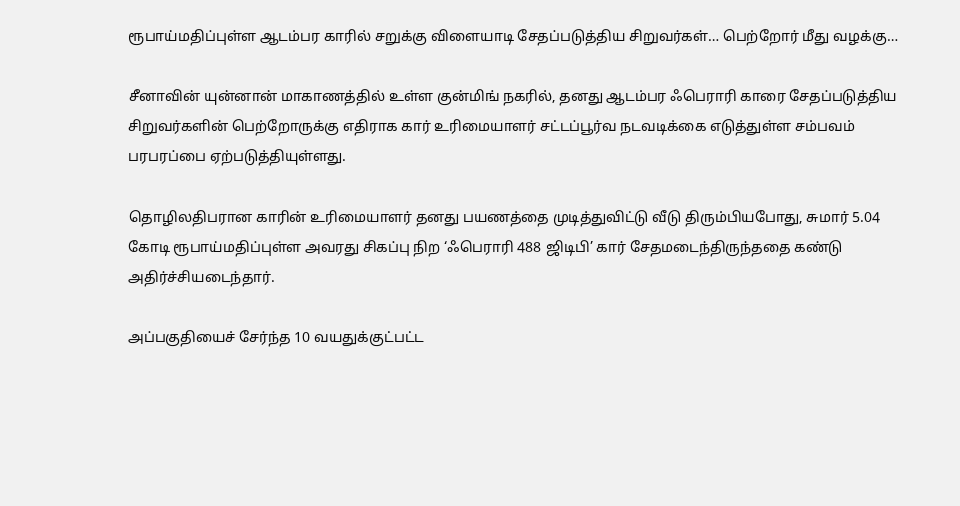ரூபாய்மதிப்புள்ள ஆடம்பர காரில் சறுக்கு விளையாடி சேதப்படுத்திய சிறுவர்கள்… பெற்றோர் மீது வழக்கு…

சீனாவின் யுன்னான் மாகாணத்தில் உள்ள குன்மிங் நகரில், தனது ஆடம்பர ஃபெராரி காரை சேதப்படுத்திய சிறுவர்களின் பெற்றோருக்கு எதிராக கார் உரிமையாளர் சட்டப்பூர்வ நடவடிக்கை எடுத்துள்ள சம்பவம் பரபரப்பை ஏற்படுத்தியுள்ளது.

தொழிலதிபரான காரின் உரிமையாளர் தனது பயணத்தை முடித்துவிட்டு வீடு திரும்பியபோது, சுமார் 5.04 கோடி ரூபாய்மதிப்புள்ள அவரது சிகப்பு நிற ‘ஃபெராரி 488 ஜிடிபி’ கார் சேதமடைந்திருந்ததை கண்டு அதிர்ச்சியடைந்தார்.

அப்பகுதியைச் சேர்ந்த 10 வயதுக்குட்பட்ட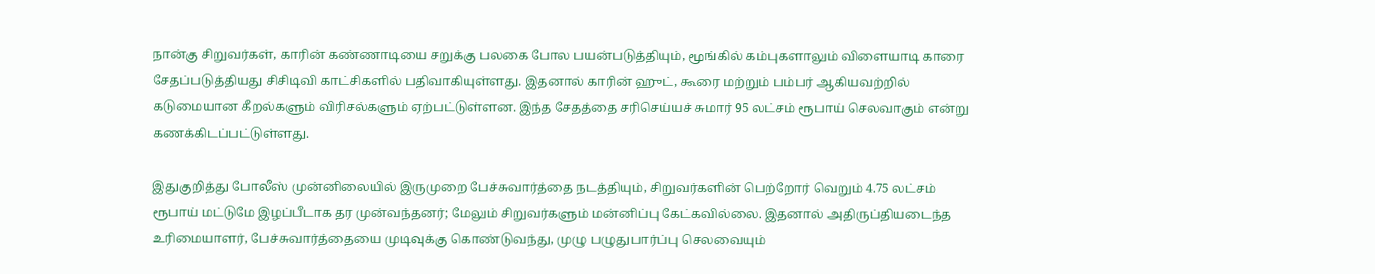நான்கு சிறுவர்கள், காரின் கண்ணாடியை சறுக்கு பலகை போல பயன்படுத்தியும், மூங்கில் கம்புகளாலும் விளையாடி காரை சேதப்படுத்தியது சிசிடிவி காட்சிகளில் பதிவாகியுள்ளது. இதனால் காரின் ஹுட், கூரை மற்றும் பம்பர் ஆகியவற்றில் கடுமையான கீறல்களும் விரிசல்களும் ஏற்பட்டுள்ளன. இந்த சேதத்தை சரிசெய்யச் சுமார் 95 லட்சம் ரூபாய் செலவாகும் என்று கணக்கிடப்பட்டுள்ளது.

இதுகுறித்து போலீஸ் முன்னிலையில் இருமுறை பேச்சுவார்த்தை நடத்தியும், சிறுவர்களின் பெற்றோர் வெறும் 4.75 லட்சம் ரூபாய் மட்டுமே இழப்பீடாக தர முன்வந்தனர்; மேலும் சிறுவர்களும் மன்னிப்பு கேட்கவில்லை. இதனால் அதிருப்தியடைந்த உரிமையாளர், பேச்சுவார்த்தையை முடிவுக்கு கொண்டுவந்து, முழு பழுதுபார்ப்பு செலவையும்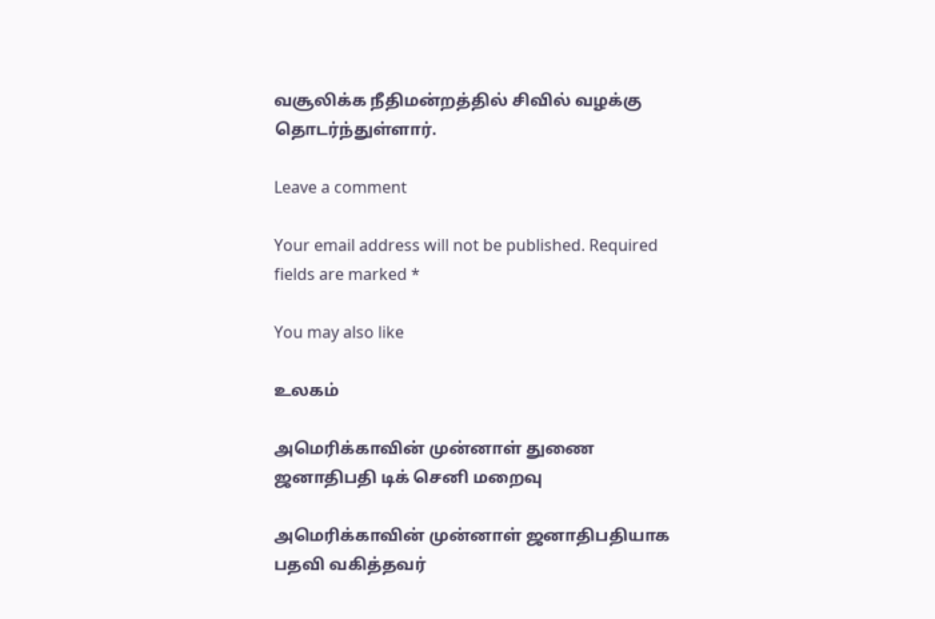வசூலிக்க நீதிமன்றத்தில் சிவில் வழக்கு தொடர்ந்துள்ளார்.

Leave a comment

Your email address will not be published. Required fields are marked *

You may also like

உலகம்

அமெரிக்காவின் முன்னாள் துணை ஜனாதிபதி டிக் செனி மறைவு

அமெரிக்காவின் முன்னாள் ஜனாதிபதியாக பதவி வகித்தவர்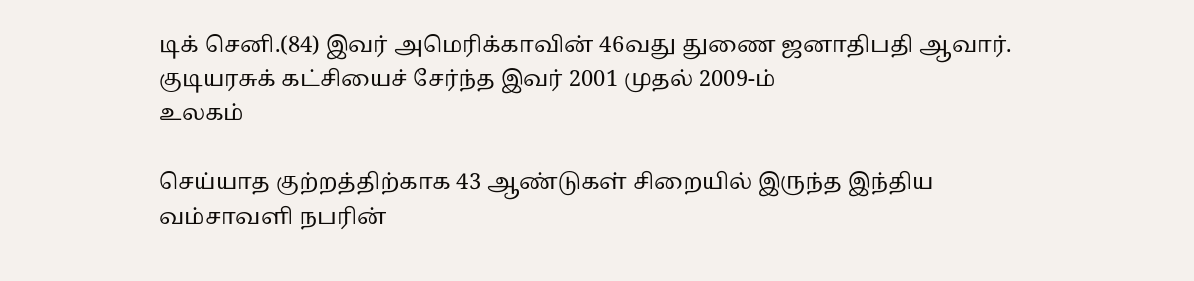டிக் செனி.(84) இவர் அமெரிக்காவின் 46வது துணை ஜனாதிபதி ஆவார். குடியரசுக் கட்சியைச் சேர்ந்த இவர் 2001 முதல் 2009-ம்
உலகம்

செய்யாத குற்றத்திற்காக 43 ஆண்டுகள் சிறையில் இருந்த இந்திய வம்சாவளி நபரின்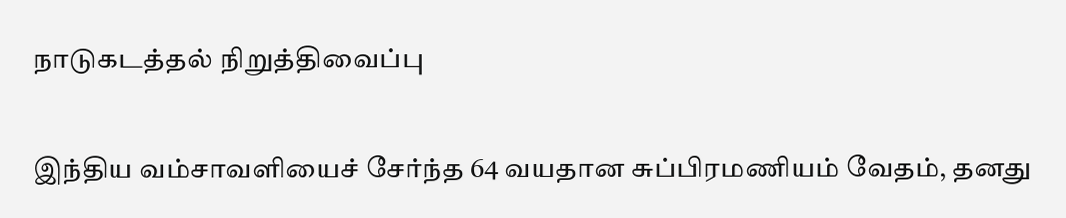நாடுகடத்தல் நிறுத்திவைப்பு

இந்திய வம்சாவளியைச் சேர்ந்த 64 வயதான சுப்பிரமணியம் வேதம், தனது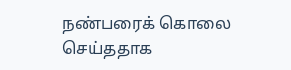நண்பரைக் கொலை செய்ததாக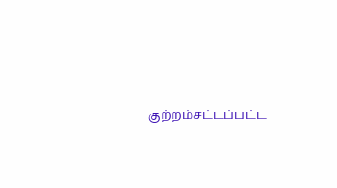குற்றம்சட்டப்பட்ட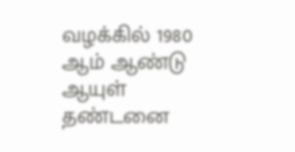வழக்கில் 1980 ஆம் ஆண்டு ஆயுள் தண்டனை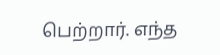பெற்றார். எந்த